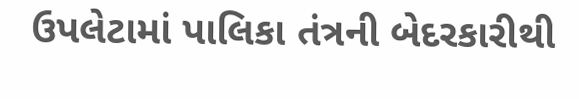ઉપલેટામાં પાલિકા તંત્રની બેદરકારીથી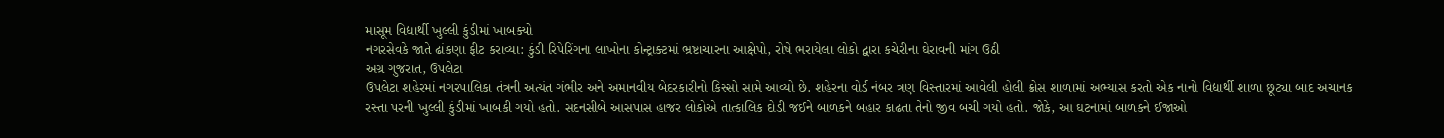માસૂમ વિદ્યાર્થી ખુલ્લી કુંડીમાં ખાબક્યો
નગરસેવકે જાતે ઢાંકણા ફીટ કરાવ્યા: કુંડી રિપેરિંગના લાખોના કોન્ટ્રાક્ટમાં ભ્રષ્ટાચારના આક્ષેપો, રોષે ભરાયેલા લોકો દ્વારા કચેરીના ઘેરાવની માંગ ઉઠી
અગ્ર ગુજરાત, ઉપલેટા
ઉપલેટા શહેરમાં નગરપાલિકા તંત્રની અત્યંત ગંભીર અને અમાનવીય બેદરકારીનો કિસ્સો સામે આવ્યો છે. શહેરના વોર્ડ નંબર ત્રણ વિસ્તારમાં આવેલી હોલી ક્રોસ શાળામાં અભ્યાસ કરતો એક નાનો વિદ્યાર્થી શાળા છૂટ્યા બાદ અચાનક રસ્તા પરની ખુલ્લી કુંડીમાં ખાબકી ગયો હતો. સદનસીબે આસપાસ હાજર લોકોએ તાત્કાલિક દોડી જઈને બાળકને બહાર કાઢતા તેનો જીવ બચી ગયો હતો. જોકે, આ ઘટનામાં બાળકને ઈજાઓ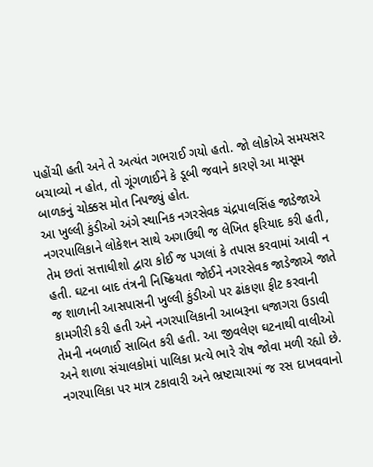પહોંચી હતી અને તે અત્યંત ગભરાઈ ગયો હતો. જો લોકોએ સમયસર બચાવ્યો ન હોત, તો ગૂંગળાઈને કે ડૂબી જવાને કારણે આ માસૂમ બાળકનું ચોક્કસ મોત નિપજ્યું હોત.
આ ખુલ્લી કુંડીઓ અંગે સ્થાનિક નગરસેવક ચંદ્રપાલસિંહ જાડેજાએ નગરપાલિકાને લોકેશન સાથે અગાઉથી જ લેખિત ફરિયાદ કરી હતી, તેમ છતાં સત્તાધીશો દ્વારા કોઈ જ પગલાં કે તપાસ કરવામાં આવી ન હતી. ઘટના બાદ તંત્રની નિષ્ક્રિયતા જોઈને નગરસેવક જાડેજાએ જાતે જ શાળાની આસપાસની ખુલ્લી કુંડીઓ પર ઢાંકણા ફીટ કરવાની કામગીરી કરી હતી અને નગરપાલિકાની આબરૂના ધજાગરા ઉડાવી તેમની નબળાઈ સાબિત કરી હતી. આ જીવલેણ ઘટનાથી વાલીઓ અને શાળા સંચાલકોમાં પાલિકા પ્રત્યે ભારે રોષ જોવા મળી રહ્યો છે.
નગરપાલિકા પર માત્ર ટકાવારી અને ભ્રષ્ટાચારમાં જ રસ દાખવવાનો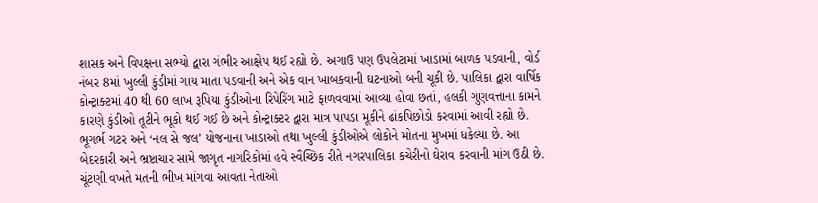શાસક અને વિપક્ષના સભ્યો દ્વારા ગંભીર આક્ષેપ થઈ રહ્યો છે. અગાઉ પણ ઉપલેટામાં ખાડામાં બાળક પડવાની, વોર્ડ નંબર 8માં ખુલ્લી કુંડીમાં ગાય માતા પડવાની અને એક વાન ખાબકવાની ઘટનાઓ બની ચૂકી છે. પાલિકા દ્વારા વાર્ષિક કોન્ટ્રાક્ટમાં 40 થી 60 લાખ રૂપિયા કુંડીઓના રિપેરિંગ માટે ફાળવવામાં આવ્યા હોવા છતાં, હલકી ગુણવત્તાના કામને કારણે કુંડીઓ તૂટીને ભૂકો થઈ ગઈ છે અને કોન્ટ્રાક્ટર દ્વારા માત્ર પાપડા મૂકીને ઢાંકપિછોડો કરવામાં આવી રહ્યો છે.
ભૂગર્ભ ગટર અને ‘નલ સે જલ’ યોજનાના ખાડાઓ તથા ખુલ્લી કુંડીઓએ લોકોને મોતના મુખમાં ધકેલ્યા છે. આ બેદરકારી અને ભ્રષ્ટાચાર સામે જાગૃત નાગરિકોમાં હવે સ્વૈચ્છિક રીતે નગરપાલિકા કચેરીનો ઘેરાવ કરવાની માંગ ઉઠી છે. ચૂંટણી વખતે મતની ભીખ માંગવા આવતા નેતાઓ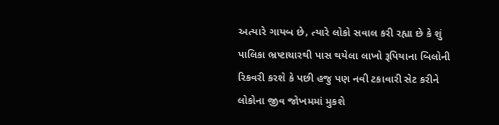અત્યારે ગાયબ છે, ત્યારે લોકો સવાલ કરી રહ્યા છે કે શું પાલિકા ભ્રષ્ટાચારથી પાસ થયેલા લાખો રૂપિયાના બિલોની રિકવરી કરશે કે પછી હજુ પણ નવી ટકાવારી સેટ કરીને લોકોના જીવ જોખમમાં મુકશે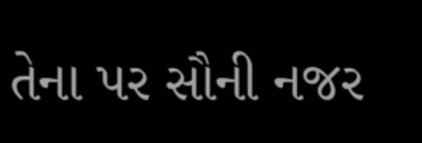તેના પર સૌની નજર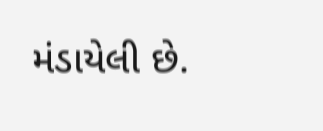મંડાયેલી છે.